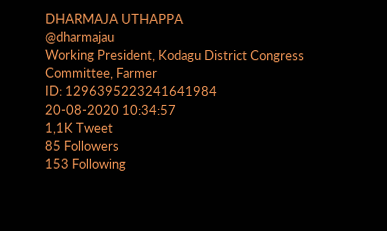DHARMAJA UTHAPPA
@dharmajau
Working President, Kodagu District Congress Committee, Farmer
ID: 1296395223241641984
20-08-2020 10:34:57
1,1K Tweet
85 Followers
153 Following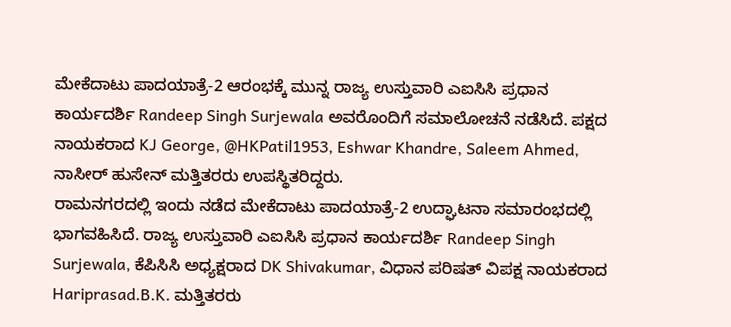ಮೇಕೆದಾಟು ಪಾದಯಾತ್ರೆ-2 ಆರಂಭಕ್ಕೆ ಮುನ್ನ ರಾಜ್ಯ ಉಸ್ತುವಾರಿ ಎಐಸಿಸಿ ಪ್ರಧಾನ ಕಾರ್ಯದರ್ಶಿ Randeep Singh Surjewala ಅವರೊಂದಿಗೆ ಸಮಾಲೋಚನೆ ನಡೆಸಿದೆ. ಪಕ್ಷದ ನಾಯಕರಾದ KJ George, @HKPatil1953, Eshwar Khandre, Saleem Ahmed, ನಾಸೀರ್ ಹುಸೇನ್ ಮತ್ತಿತರರು ಉಪಸ್ಥಿತರಿದ್ದರು.
ರಾಮನಗರದಲ್ಲಿ ಇಂದು ನಡೆದ ಮೇಕೆದಾಟು ಪಾದಯಾತ್ರೆ-2 ಉದ್ಘಾಟನಾ ಸಮಾರಂಭದಲ್ಲಿ ಭಾಗವಹಿಸಿದೆ. ರಾಜ್ಯ ಉಸ್ತುವಾರಿ ಎಐಸಿಸಿ ಪ್ರಧಾನ ಕಾರ್ಯದರ್ಶಿ Randeep Singh Surjewala, ಕೆಪಿಸಿಸಿ ಅಧ್ಯಕ್ಷರಾದ DK Shivakumar, ವಿಧಾನ ಪರಿಷತ್ ವಿಪಕ್ಷ ನಾಯಕರಾದ Hariprasad.B.K. ಮತ್ತಿತರರು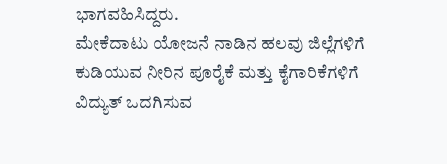ಭಾಗವಹಿಸಿದ್ದರು.
ಮೇಕೆದಾಟು ಯೋಜನೆ ನಾಡಿನ ಹಲವು ಜಿಲ್ಲೆಗಳಿಗೆ ಕುಡಿಯುವ ನೀರಿನ ಪೂರೈಕೆ ಮತ್ತು ಕೈಗಾರಿಕೆಗಳಿಗೆ ವಿದ್ಯುತ್ ಒದಗಿಸುವ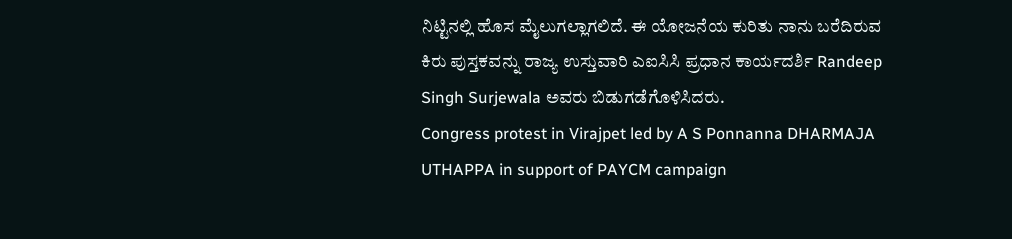ನಿಟ್ಟಿನಲ್ಲಿ ಹೊಸ ಮೈಲುಗಲ್ಲಾಗಲಿದೆ. ಈ ಯೋಜನೆಯ ಕುರಿತು ನಾನು ಬರೆದಿರುವ ಕಿರು ಪುಸ್ತಕವನ್ನು ರಾಜ್ಯ ಉಸ್ತುವಾರಿ ಎಐಸಿಸಿ ಪ್ರಧಾನ ಕಾರ್ಯದರ್ಶಿ Randeep Singh Surjewala ಅವರು ಬಿಡುಗಡೆಗೊಳಿಸಿದರು.
Congress protest in Virajpet led by A S Ponnanna DHARMAJA UTHAPPA in support of PAYCM campaign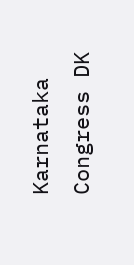Karnataka Congress DK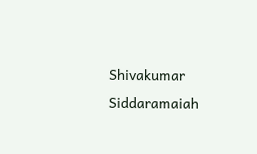Shivakumar Siddaramaiah